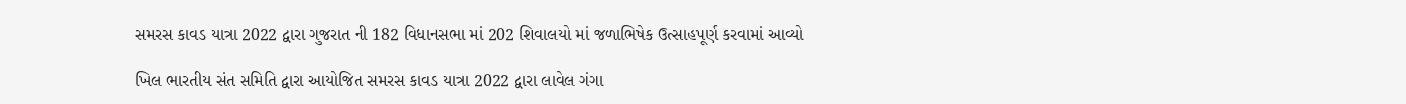સમરસ કાવડ યાત્રા 2022 દ્વારા ગુજરાત ની 182 વિધાનસભા માં 202 શિવાલયો માં જળાભિષેક ઉત્સાહપૂર્ણ કરવામાં આવ્યો

ખિલ ભારતીય સંત સમિતિ દ્વારા આયોજિત સમરસ કાવડ યાત્રા 2022 દ્વારા લાવેલ ગંગા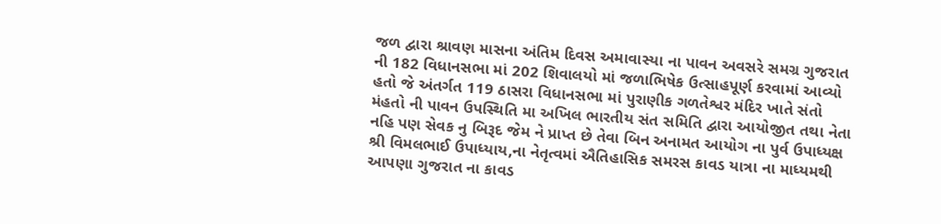જળ દ્વારા શ્રાવણ માસના અંતિમ દિવસ અમાવાસ્યા ના પાવન અવસરે સમગ્ર ગુજરાત ની 182 વિધાનસભા માં 202 શિવાલયો માં જળાભિષેક ઉત્સાહપૂર્ણ કરવામાં આવ્યો હતો જે અંતર્ગત 119 ઠાસરા વિધાનસભા માં પુરાણીક ગળતેશ્વર મંદિર ખાતે સંતો મંહતો ની પાવન ઉપસ્થિતિ મા અખિલ ભારતીય સંત સમિતિ દ્વારા આયોજીત તથા નેતા નહિ પણ સેવક નુ બિરૂદ જેમ ને પ્રાપ્ત છે તેવા બિન અનામત આયોગ ના પુર્વ ઉપાધ્યક્ષ શ્રી વિમલભાઈ ઉપાધ્યાય,ના નેતૃત્વમાં ઐતિહાસિક સમરસ કાવડ યાત્રા ના માધ્યમથી આપણા ગુજરાત ના કાવડ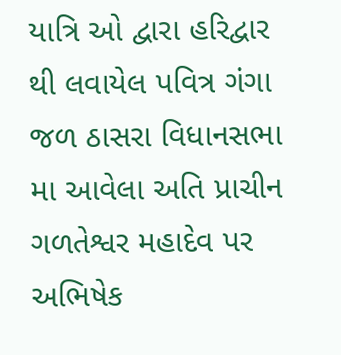યાત્રિ ઓ દ્વારા હરિદ્વાર થી લવાયેલ પવિત્ર ગંગા જળ ઠાસરા વિધાનસભા મા આવેલા અતિ પ્રાચીન ગળતેશ્વર મહાદેવ પર અભિષેક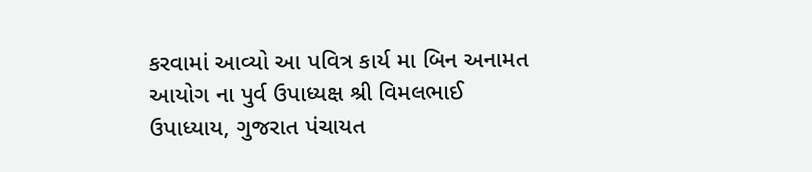કરવામાં આવ્યો આ પવિત્ર કાર્ય મા બિન અનામત આયોગ ના પુર્વ ઉપાધ્યક્ષ શ્રી વિમલભાઈ ઉપાધ્યાય, ગુજરાત પંચાયત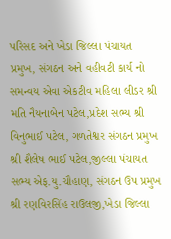પરિસદ અને ખેડા જિલ્લા પંચાયત પ્રમુખ, સંગઠન અને વહીવટી કાર્ય નો સમન્વય એવા એકટીવ મહિલા લીડર શ્રી મતિ નૈયનાબેન પટેલ,પ્રદેશ સભ્ય શ્રી વિનુભાઈ પટેલ, ગળતેશ્વર સંગઠન પ્રમુખ શ્રી શૈલેષ ભાઈ પટેલ,જીલ્લા પંચાયત સભ્ય એફ.યુ.ચૌહાણ, સંગઠન ઉપ પ્રમુખ શ્રી રણવિરસિંહ રાઉલજી,ખેડા જિલ્લા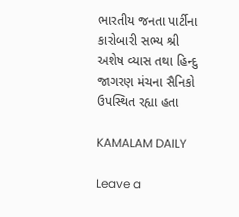ભારતીય જનતા પાર્ટીના કારોબારી સભ્ય શ્રી અશેષ વ્યાસ તથા હિન્દુ જાગરણ મંચના સૈનિકો ઉપસ્થિત રહ્યા હતા

KAMALAM DAILY

Leave a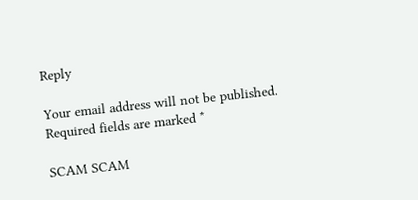Reply

Your email address will not be published. Required fields are marked *

SCAM SCAM